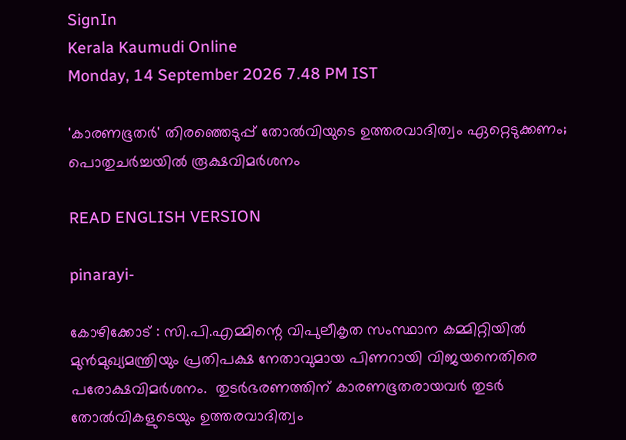SignIn
Kerala Kaumudi Online
Monday, 14 September 2026 7.48 PM IST

'കാരണഭൂതർ' തിരഞ്ഞെടുപ്പ് തോൽവിയുടെ ഉത്തരവാദിത്വം ഏറ്റെടുക്കണം; പൊതുചർച്ചയിൽ രൂക്ഷവിമർശനം

READ ENGLISH VERSION

pinarayi-

കോഴിക്കോട് : സി.പി.എമ്മിന്റെ വിപുലീകൃത സംസ്ഥാന കമ്മിറ്റിയിൽ മുൻമുഖ്യമന്ത്രിയും പ്രതിപക്ഷ നേതാവുമായ പിണറായി വിജയനെതിരെ പരോക്ഷവിമർശനം.  തുടർഭരണത്തിന് കാരണഭൂതരായവർ തുടർ തോൽവികളുടെയും ഉത്തരവാദിത്വം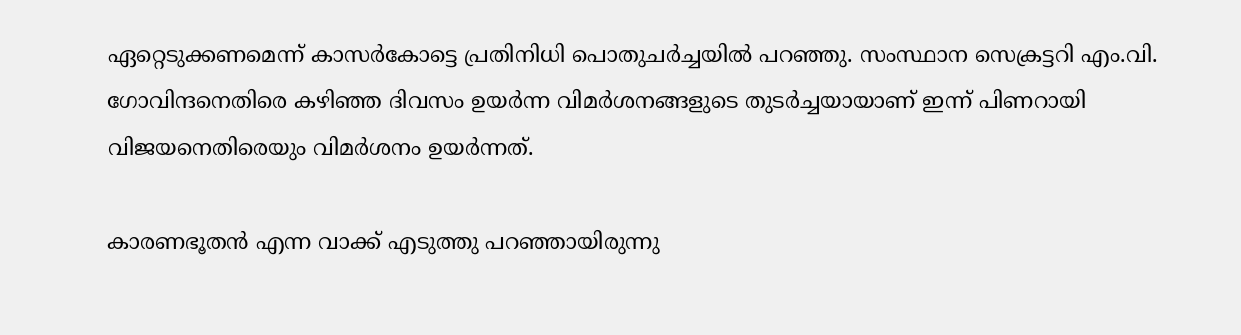ഏറ്റെടുക്കണമെന്ന് കാസർകോട്ടെ പ്രതിനിധി പൊതുചർച്ചയിൽ പറഞ്ഞു. സംസ്ഥാന സെക്രട്ടറി എം.വി. ഗോവിന്ദനെതിരെ കഴിഞ്ഞ ദിവസം ഉയർന്ന വിമ‍ർശനങ്ങളുടെ തുടർച്ചയായാണ് ഇന്ന് പിണറായി വിജയനെതിരെയും വിമർശനം ഉയർന്നത്.

കാരണഭൂതൻ എന്ന വാക്ക് എടുത്തു പറഞ്ഞായിരുന്നു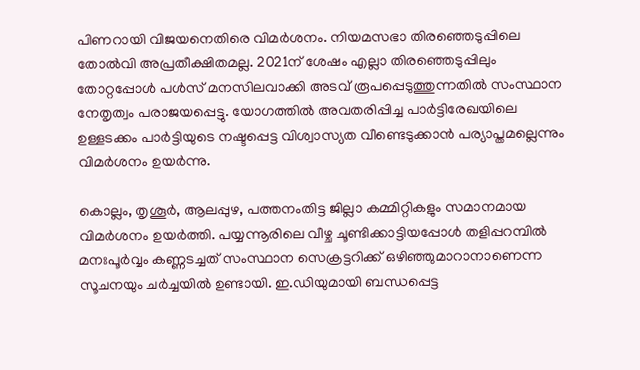പിണറായി വിജയനെതിരെ വിമർശനം. നിയമസഭാ തിരഞ്ഞെടുപ്പിലെ തോൽവി അപ്രതീക്ഷിതമല്ല. 2021ന് ശേഷം എല്ലാ തിരഞ്ഞെടുപ്പിലും തോറ്റപ്പോൾ പൾസ് മനസിലവാക്കി അടവ് രൂപപ്പെടുത്തുന്നതിൽ സംസ്ഥാന നേതൃത്വം പരാജയപ്പെട്ടു. യോഗത്തിൽ അവതരിപ്പിച്ച പാർട്ടിരേഖയിലെ ഉള്ളടക്കം പാർട്ടിയുടെ നഷ്ടപ്പെട്ട വിശ്വാസ്യത വീണ്ടെടുക്കാൻ പര്യാപ്തമല്ലെന്നും വിമർശനം ഉയർന്നു.

കൊല്ലം, തൃശൂർ, ആലപ്പുഴ, പത്തനംതിട്ട ജില്ലാ കമ്മിറ്റികളും സമാനമായ വിമർശനം ഉയർത്തി. പയ്യന്നൂരിലെ വീഴ്ച ചൂണ്ടിക്കാട്ടിയപ്പോൾ തളിപ്പറമ്പിൽ മനഃപൂർ‌വ്വം കണ്ണടച്ചത് സംസ്ഥാന സെക്രട്ടറിക്ക് ഒഴിഞ്ഞുമാറാനാണെന്ന സൂചനയും ചർച്ചയിൽ ഉണ്ടായി. ഇ.ഡിയുമായി ബന്ധപ്പെട്ട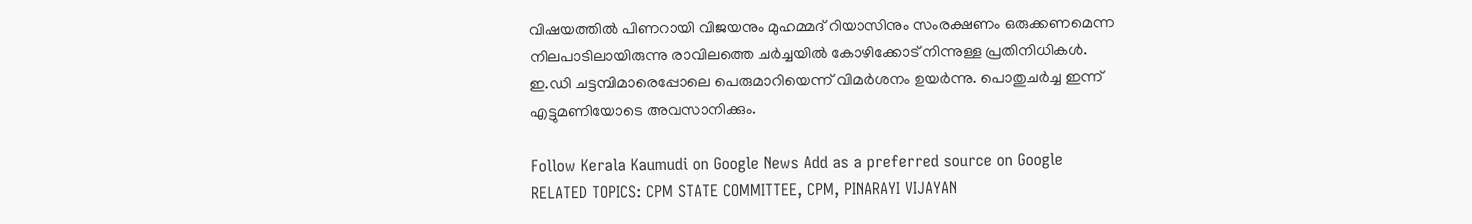വിഷയത്തിൽ പിണറായി വിജയനും മുഹമ്മദ് റിയാസിനും സംരക്ഷണം ഒരുക്കണമെന്ന നിലപാടിലായിരുന്നു രാവിലത്തെ ചർച്ചയിൽ കോഴിക്കോട് നിന്നുള്ള പ്രതിനിധികൾ. ഇ.ഡി ചട്ടമ്പിമാരെപ്പോലെ പെരുമാറിയെന്ന് വിമർശനം ഉയർന്നു. പൊതുചർച്ച ഇന്ന് എട്ടുമണിയോടെ അവസാനിക്കും.

Follow Kerala Kaumudi on Google News Add as a preferred source on Google
RELATED TOPICS: CPM STATE COMMITTEE, CPM, PINARAYI VIJAYAN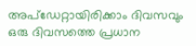അപ്ഡേറ്റായിരിക്കാം ദിവസവും
ഒരു ദിവസത്തെ പ്രധാന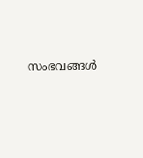സംഭവങ്ങൾ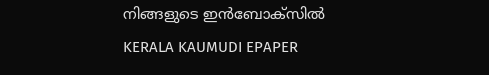നിങ്ങളുടെ ഇൻബോക്സിൽ
KERALA KAUMUDI EPAPER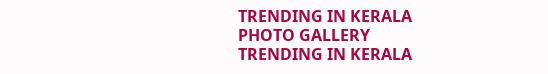TRENDING IN KERALA
PHOTO GALLERY
TRENDING IN KERALA